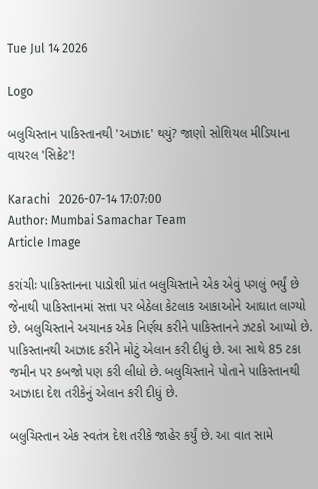Tue Jul 14 2026

Logo

બલુચિસ્તાન પાકિસ્તાનથી 'આઝાદ' થયું? જાણો સોશિયલ મીડિયાના વાયરલ 'સિક્રેટ'!

Karachi   2026-07-14 17:07:00
Author: Mumbai Samachar Team
Article Image

કરાંચીઃ પાકિસ્તાનના પાડોશી પ્રાંત બલુચિસ્તાને એક એવું પગલું ભર્યું છે જેનાથી પાકિસ્તાનમાં સત્તા પર બેઠેલા કેટલાક આકાઓને આઘાત લાગ્યો છે. બલુચિસ્તાને અચાનક એક નિર્ણય કરીને પાકિસ્તાનને ઝટકો આપ્યો છે. પાકિસ્તાનથી આઝાદ કરીને મોટું એલાન કરી દીધું છે. આ સાથે 85 ટકા જમીન પર કબજો પણ કરી લીધો છે. બલુચિસ્તાને પોતાને પાકિસ્તાનથી આઝાદા દેશ તરીકેનું એલાન કરી દીધું છે.

બલુચિસ્તાન એક સ્વતંત્ર દેશ તરીકે જાહેર કર્યું છે. આ વાત સામે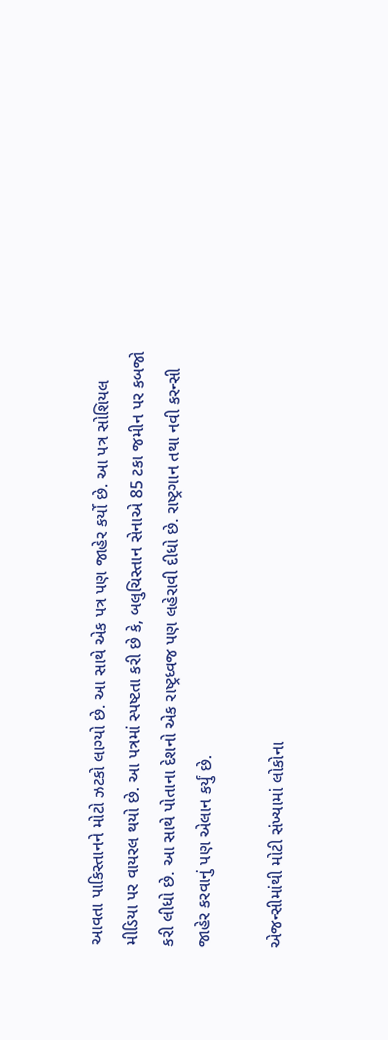આવતા પાકિસ્તાનને મોટો ઝટકો લાગ્યો છે. આ સાથે એક પત્ર પણ જાહેર કર્યો છે. આ પત્ર સોશિયલ મીડિયા પર વાયરલ થયો છે. આ પત્રમાં સ્પષ્ટતા કરી છે કે, બલુચિસ્તાન સેનાએ 85 ટકા જમીન પર કબજો કરી લીધો છે. આ સાથે પોતાના દેશનો એક રાષ્ટ્રધ્વજ પણ લહેરાવી દીધો છે. રાષ્ટ્રગાન તથા નવી કરન્સી જાહેર કરવાનું પણ એલાન કર્યું છે.

એજન્સીમાંથી મોટી સંખ્યામાં લોકોના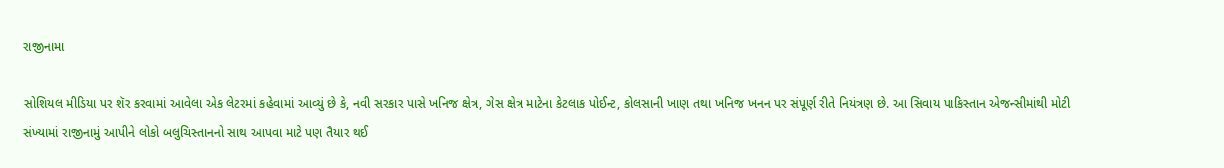રાજીનામા

સોશિયલ મીડિયા પર શૅર કરવામાં આવેલા એક લેટરમાં કહેવામાં આવ્યું છે કે, નવી સરકાર પાસે ખનિજ ક્ષેત્ર, ગેસ ક્ષેત્ર માટેના કેટલાક પોઈન્ટ, કોલસાની ખાણ તથા ખનિજ ખનન પર સંપૂર્ણ રીતે નિયંત્રણ છે. આ સિવાય પાકિસ્તાન એજન્સીમાંથી મોટી સંખ્યામાં રાજીનામું આપીને લોકો બલુચિસ્તાનનો સાથ આપવા માટે પણ તૈયાર થઈ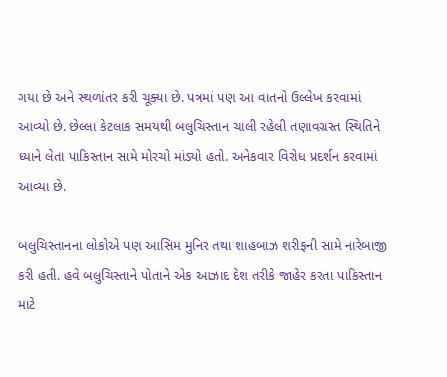ગયા છે અને સ્થળાંતર કરી ચૂક્યા છે. પત્રમાં પણ આ વાતનો ઉલ્લેખ કરવામાં આવ્યો છે. છેલ્લા કેટલાક સમયથી બલુચિસ્તાન ચાલી રહેલી તણાવગ્રસ્ત સ્થિતિને ધ્યાને લેતા પાકિસ્તાન સામે મોરચો માંડ્યો હતો. અનેકવાર વિરોધ પ્રદર્શન કરવામાં આવ્યા છે.

બલુચિસ્તાનના લોકોએ પણ આસિમ મુનિર તથા શાહબાઝ શરીફની સામે નારેબાજી કરી હતી. હવે બલુચિસ્તાને પોતાને એક આઝાદ દેશ તરીકે જાહેર કરતા પાકિસ્તાન માટે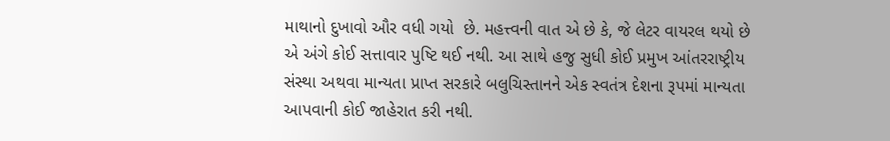માથાનો દુખાવો ઔર વધી ગયો  છે. મહત્ત્વની વાત એ છે કે, જે લેટર વાયરલ થયો છે એ અંગે કોઈ સત્તાવાર પુષ્ટિ થઈ નથી. આ સાથે હજુ સુધી કોઈ પ્રમુખ આંતરરાષ્ટ્રીય સંસ્થા અથવા માન્યતા પ્રાપ્ત સરકારે બલુચિસ્તાનને એક સ્વતંત્ર દેશના રૂપમાં માન્યતા આપવાની કોઈ જાહેરાત કરી નથી.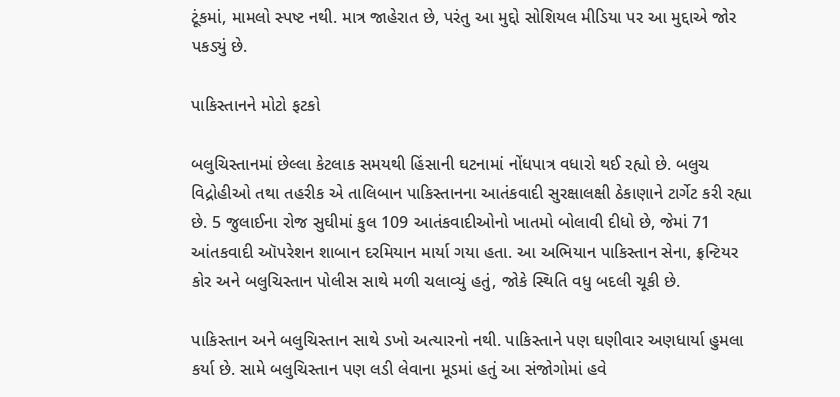ટૂંકમાં, મામલો સ્પષ્ટ નથી. માત્ર જાહેરાત છે, પરંતુ આ મુદ્દો સોશિયલ મીડિયા પર આ મુદ્દાએ જોર પકડ્યું છે.

પાકિસ્તાનને મોટો ફટકો

બલુચિસ્તાનમાં છેલ્લા કેટલાક સમયથી હિંસાની ઘટનામાં નોંધપાત્ર વધારો થઈ રહ્યો છે. બલુચ વિદ્રોહીઓ તથા તહરીક એ તાલિબાન પાકિસ્તાનના આતંકવાદી સુરક્ષાલક્ષી ઠેકાણાને ટાર્ગેટ કરી રહ્યા છે. 5 જુલાઈના રોજ સુઘીમાં કુલ 109 આતંકવાદીઓનો ખાતમો બોલાવી દીધો છે, જેમાં 71 આંતકવાદી ઑપરેશન શાબાન દરમિયાન માર્યા ગયા હતા. આ અભિયાન પાકિસ્તાન સેના, ફ્રન્ટિયર કોર અને બલુચિસ્તાન પોલીસ સાથે મળી ચલાવ્યું હતું, જોકે સ્થિતિ વધુ બદલી ચૂકી છે.

પાકિસ્તાન અને બલુચિસ્તાન સાથે ડખો અત્યારનો નથી. પાકિસ્તાને પણ ઘણીવાર અણધાર્યા હુમલા કર્યા છે. સામે બલુચિસ્તાન પણ લડી લેવાના મૂડમાં હતું આ સંજોગોમાં હવે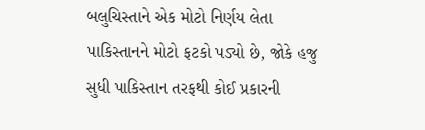બલુચિસ્તાને એક મોટો નિર્ણય લેતા પાકિસ્તાનને મોટો ફટકો પડ્યો છે, જોકે હજુ સુધી પાકિસ્તાન તરફથી કોઈ પ્રકારની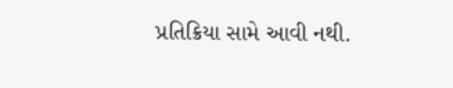પ્રતિક્રિયા સામે આવી નથી.